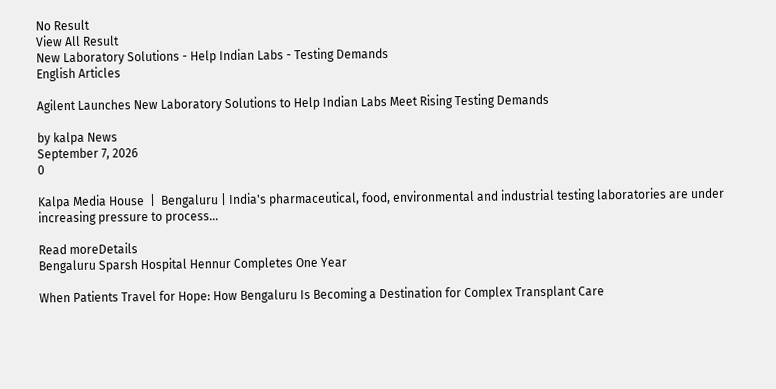No Result
View All Result
New Laboratory Solutions - Help Indian Labs - Testing Demands
English Articles

Agilent Launches New Laboratory Solutions to Help Indian Labs Meet Rising Testing Demands

by kalpa News
September 7, 2026
0

Kalpa Media House  |  Bengaluru | India's pharmaceutical, food, environmental and industrial testing laboratories are under increasing pressure to process...

Read moreDetails
Bengaluru Sparsh Hospital Hennur Completes One Year

When Patients Travel for Hope: How Bengaluru Is Becoming a Destination for Complex Transplant Care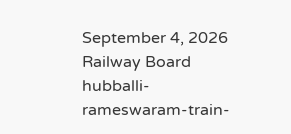September 4, 2026
Railway Board hubballi-rameswaram-train-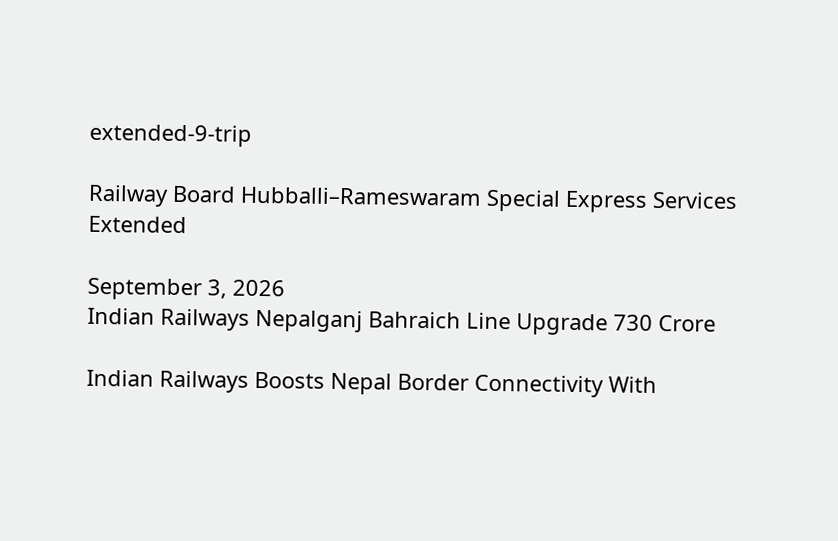extended-9-trip

Railway Board Hubballi–Rameswaram Special Express Services Extended

September 3, 2026
Indian Railways Nepalganj Bahraich Line Upgrade 730 Crore

Indian Railways Boosts Nepal Border Connectivity With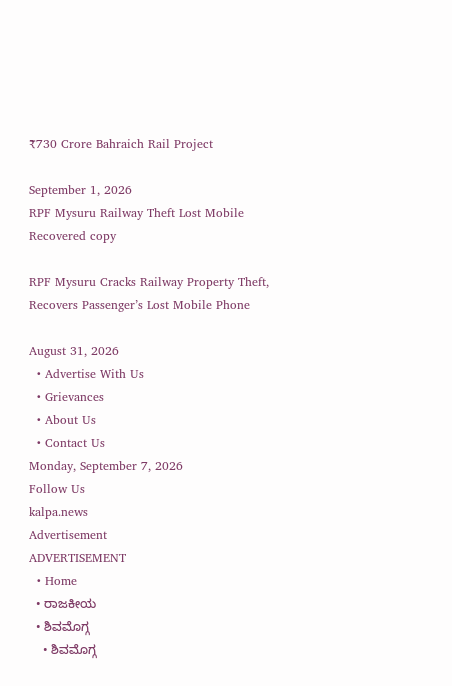₹730 Crore Bahraich Rail Project

September 1, 2026
RPF Mysuru Railway Theft Lost Mobile Recovered copy

RPF Mysuru Cracks Railway Property Theft, Recovers Passenger’s Lost Mobile Phone

August 31, 2026
  • Advertise With Us
  • Grievances
  • About Us
  • Contact Us
Monday, September 7, 2026
Follow Us
kalpa.news
Advertisement
ADVERTISEMENT
  • Home
  • ರಾಜಕೀಯ
  • ಶಿವಮೊಗ್ಗ
    • ಶಿವಮೊಗ್ಗ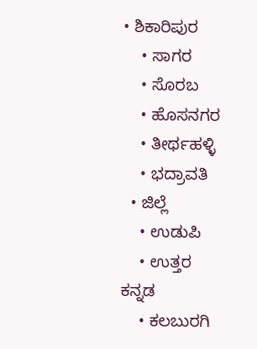• ಶಿಕಾರಿಪುರ
    • ಸಾಗರ
    • ಸೊರಬ
    • ಹೊಸನಗರ
    • ತೀರ್ಥಹಳ್ಳಿ
    • ಭದ್ರಾವತಿ
  • ಜಿಲ್ಲೆ
    • ಉಡುಪಿ
    • ಉತ್ತರ ಕನ್ನಡ
    • ಕಲಬುರಗಿ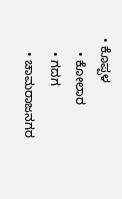• ಕೊಪ್ಪಳ
    • ಕೋಲಾರ
    • ಗದಗ
    • ಚಾಮರಾಜನಗರ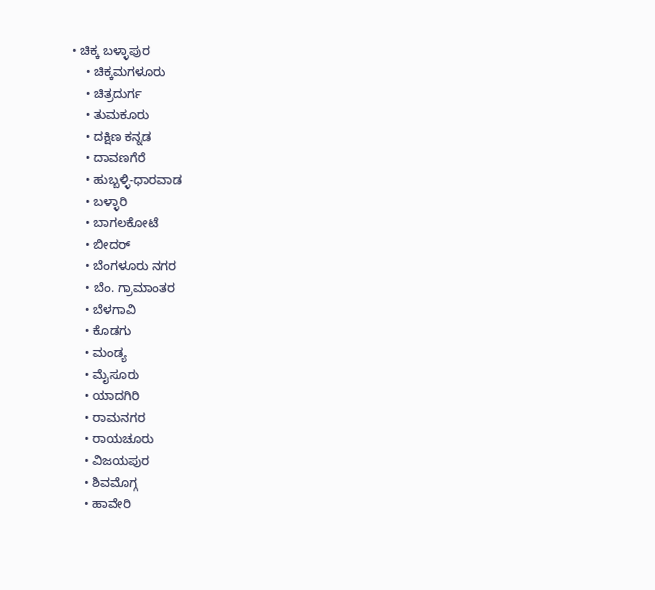• ಚಿಕ್ಕ ಬಳ್ಳಾಪುರ
    • ಚಿಕ್ಕಮಗಳೂರು
    • ಚಿತ್ರದುರ್ಗ
    • ತುಮಕೂರು
    • ದಕ್ಷಿಣ ಕನ್ನಡ
    • ದಾವಣಗೆರೆ
    • ಹುಬ್ಬಳ್ಳಿ-ಧಾರವಾಡ
    • ಬಳ್ಳಾರಿ
    • ಬಾಗಲಕೋಟೆ
    • ಬೀದರ್
    • ಬೆಂಗಳೂರು ನಗರ
    • ಬೆಂ. ಗ್ರಾಮಾಂತರ
    • ಬೆಳಗಾವಿ
    • ಕೊಡಗು
    • ಮಂಡ್ಯ
    • ಮೈಸೂರು
    • ಯಾದಗಿರಿ
    • ರಾಮನಗರ
    • ರಾಯಚೂರು
    • ವಿಜಯಪುರ
    • ಶಿವಮೊಗ್ಗ
    • ಹಾವೇರಿ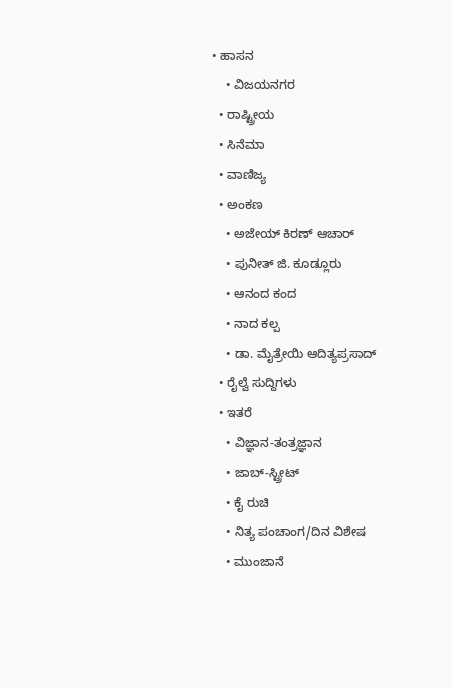• ಹಾಸನ
    • ವಿಜಯನಗರ
  • ರಾಷ್ಟ್ರೀಯ
  • ಸಿನೆಮಾ
  • ವಾಣಿಜ್ಯ
  • ಅಂಕಣ
    • ಅಜೇಯ್ ಕಿರಣ್ ಆಚಾರ್
    • ಪುನೀತ್ ಜಿ. ಕೂಡ್ಲೂರು
    • ಆನಂದ ಕಂದ
    • ನಾದ ಕಲ್ಪ
    • ಡಾ. ಮೈತ್ರೇಯಿ ಆದಿತ್ಯಪ್ರಸಾದ್
  • ರೈಲ್ವೆ ಸುದ್ದಿಗಳು
  • ಇತರೆ
    • ವಿಜ್ಞಾನ-ತಂತ್ರಜ್ಞಾನ
    • ಜಾಬ್-ಸ್ಟ್ರೀಟ್
    • ಕೈ ರುಚಿ
    • ನಿತ್ಯ ಪಂಚಾಂಗ/ದಿನ ವಿಶೇಷ
    • ಮುಂಜಾನೆ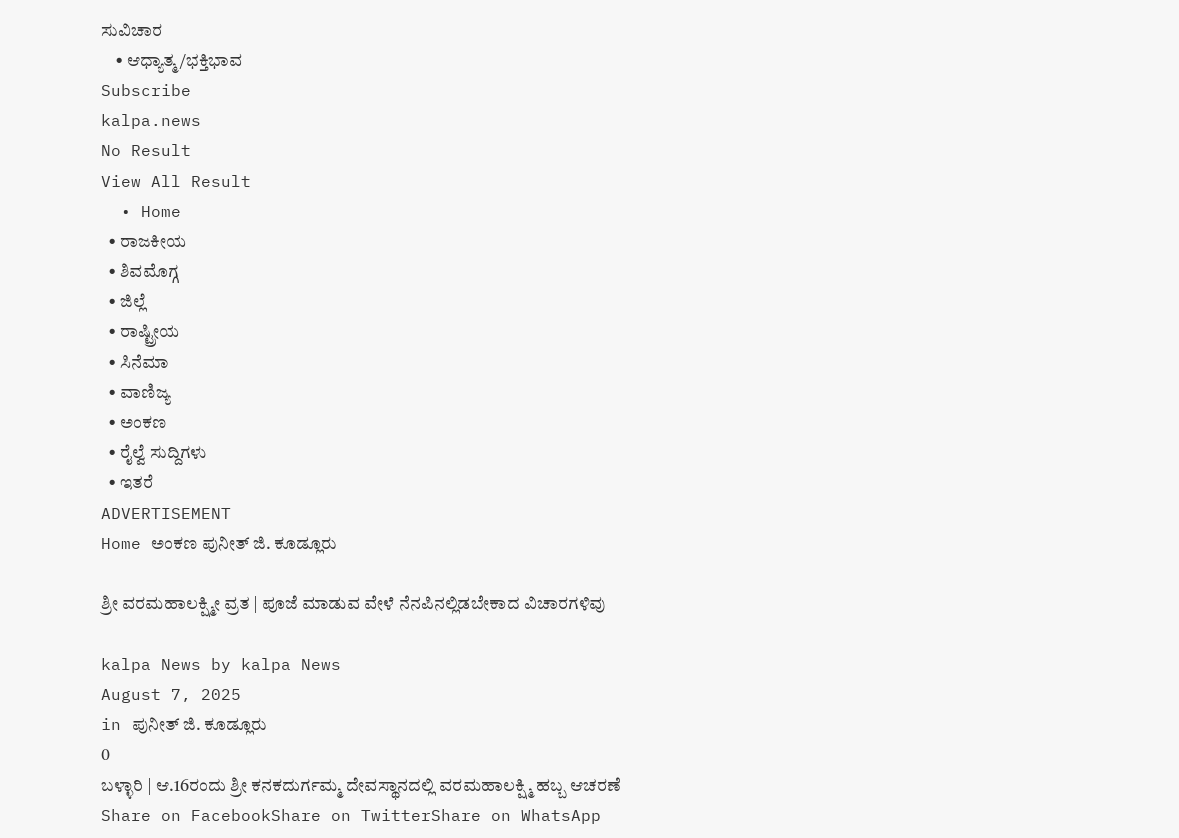ಸುವಿಚಾರ
    • ಆಧ್ಯಾತ್ಮ/ಭಕ್ತಿಭಾವ
Subscribe
kalpa.news
No Result
View All Result
  • Home
  • ರಾಜಕೀಯ
  • ಶಿವಮೊಗ್ಗ
  • ಜಿಲ್ಲೆ
  • ರಾಷ್ಟ್ರೀಯ
  • ಸಿನೆಮಾ
  • ವಾಣಿಜ್ಯ
  • ಅಂಕಣ
  • ರೈಲ್ವೆ ಸುದ್ದಿಗಳು
  • ಇತರೆ
ADVERTISEMENT
Home ಅಂಕಣ ಪುನೀತ್ ಜಿ. ಕೂಡ್ಲೂರು

ಶ್ರೀ ವರಮಹಾಲಕ್ಷ್ಮೀ ವ್ರತ | ಪೂಜೆ ಮಾಡುವ ವೇಳೆ ನೆನಪಿನಲ್ಲಿಡಬೇಕಾದ ವಿಚಾರಗಳಿವು

kalpa News by kalpa News
August 7, 2025
in ಪುನೀತ್ ಜಿ. ಕೂಡ್ಲೂರು
0
ಬಳ್ಳಾರಿ | ಆ.16ರಂದು ಶ್ರೀ ಕನಕದುರ್ಗಮ್ಮ ದೇವಸ್ಥಾನದಲ್ಲಿ ವರಮಹಾಲಕ್ಷ್ಮಿ ಹಬ್ಬ ಆಚರಣೆ
Share on FacebookShare on TwitterShare on WhatsApp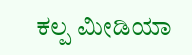ಕಲ್ಪ ಮೀಡಿಯಾ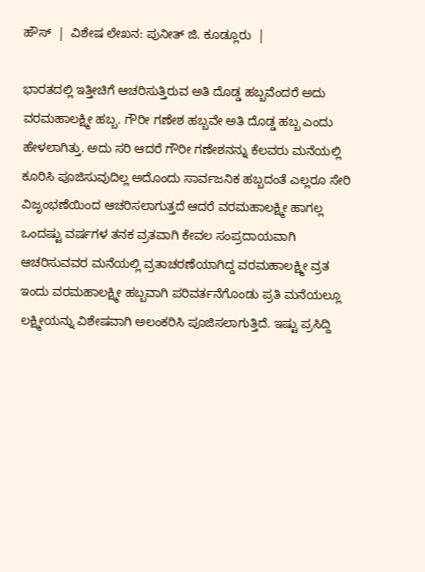ಹೌಸ್  |  ವಿಶೇಷ ಲೇಖನ: ಪುನೀತ್ ಜಿ. ಕೂಡ್ಲೂರು  |

ಭಾರತದಲ್ಲಿ ಇತ್ತೀಚಿಗೆ ಆಚರಿಸುತ್ತಿರುವ ಅತಿ ದೊಡ್ಡ ಹಬ್ಬವೆಂದರೆ ಅದು ವರಮಹಾಲಕ್ಷ್ಮೀ ಹಬ್ಬ. ಗೌರೀ ಗಣೇಶ ಹಬ್ಬವೇ ಅತಿ ದೊಡ್ಡ ಹಬ್ಬ ಎಂದು ಹೇಳಲಾಗಿತ್ತು. ಅದು ಸರಿ ಆದರೆ ಗೌರೀ ಗಣೇಶನನ್ನು ಕೆಲವರು ಮನೆಯಲ್ಲಿ ಕೂರಿಸಿ ಪೂಜಿಸುವುದಿಲ್ಲ ಅದೊಂದು ಸಾರ್ವಜನಿಕ ಹಬ್ಬದಂತೆ ಎಲ್ಲರೂ ಸೇರಿ ವಿಜೃಂಭಣೆಯಿಂದ ಆಚರಿಸಲಾಗುತ್ತದೆ ಆದರೆ ವರಮಹಾಲಕ್ಷ್ಮೀ ಹಾಗಲ್ಲ ಒಂದಷ್ಟು ವರ್ಷಗಳ ತನಕ ವ್ರತವಾಗಿ ಕೇವಲ ಸಂಪ್ರದಾಯವಾಗಿ ಆಚರಿಸುವವರ ಮನೆಯಲ್ಲಿ ವ್ರತಾಚರಣೆಯಾಗಿದ್ದ ವರಮಹಾಲಕ್ಷ್ಮೀ ವ್ರತ ಇಂದು ವರಮಹಾಲಕ್ಷ್ಮೀ ಹಬ್ಬವಾಗಿ ಪರಿವರ್ತನೆಗೊಂಡು ಪ್ರತಿ ಮನೆಯಲ್ಲೂ ಲಕ್ಷ್ಮೀಯನ್ನು ವಿಶೇಷವಾಗಿ ಅಲಂಕರಿಸಿ ಪೂಜಿಸಲಾಗುತ್ತಿದೆ. ಇಷ್ಟು ಪ್ರಸಿದ್ದಿ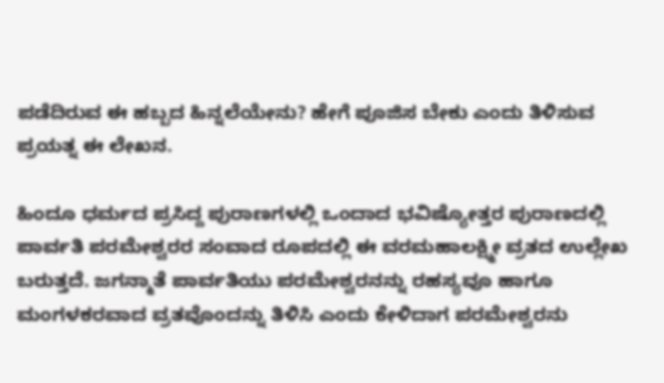ಪಡೆದಿರುವ ಈ ಹಬ್ಬದ ಹಿನ್ನಲೆಯೇನು? ಹೇಗೆ ಪೂಜಿಸ ಬೇಕು ಎಂದು ತಿಳಿಸುವ ಪ್ರಯತ್ನ ಈ ಲೇಖನ.

ಹಿಂದೂ ಧರ್ಮದ ಪ್ರಸಿದ್ದ ಪುರಾಣಗಳಲ್ಲಿ ಒಂದಾದ ಭವಿಷ್ಯೋತ್ತರ ಪುರಾಣದಲ್ಲಿ ಪಾರ್ವತಿ ಪರಮೇಶ್ವರರ ಸಂವಾದ ರೂಪದಲ್ಲಿ ಈ ವರಮಹಾಲಕ್ಷ್ಮೀ ವ್ರತದ ಉಲ್ಲೇಖ ಬರುತ್ತದೆ. ಜಗನ್ಮಾತೆ ಪಾರ್ವತಿಯು ಪರಮೇಶ್ವರನನ್ನು ರಹಸ್ಯವೂ ಹಾಗೂ ಮಂಗಳಕರವಾದ ವ್ರತವೊಂದನ್ನು ತಿಳಿಸಿ ಎಂದು ಕೇಳಿದಾಗ ಪರಮೇಶ್ವರನು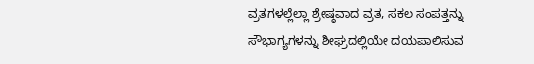ವ್ರತಗಳಲ್ಲೆಲ್ಲಾ ಶ್ರೇಷ್ಠವಾದ ವ್ರತ, ಸಕಲ ಸಂಪತ್ತನ್ನು ಸೌಭಾಗ್ಯಗಳನ್ನು ಶೀಘ್ರದಲ್ಲಿಯೇ ದಯಪಾಲಿಸುವ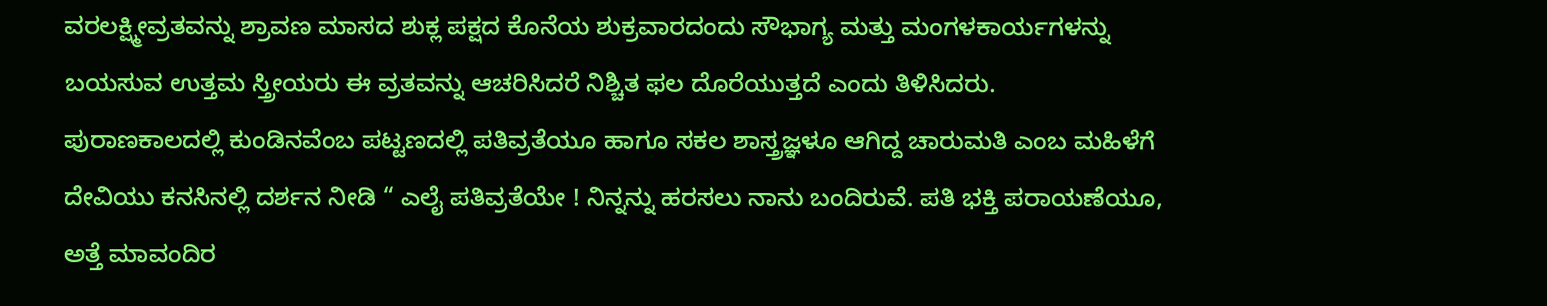ವರಲಕ್ಷ್ಮೀವ್ರತವನ್ನು ಶ್ರಾವಣ ಮಾಸದ ಶುಕ್ಲ ಪಕ್ಷದ ಕೊನೆಯ ಶುಕ್ರವಾರದಂದು ಸೌಭಾಗ್ಯ ಮತ್ತು ಮಂಗಳಕಾರ್ಯಗಳನ್ನು ಬಯಸುವ ಉತ್ತಮ ಸ್ತ್ರೀಯರು ಈ ವ್ರತವನ್ನು ಆಚರಿಸಿದರೆ ನಿಶ್ಚಿತ ಫಲ ದೊರೆಯುತ್ತದೆ ಎಂದು ತಿಳಿಸಿದರು.
ಪುರಾಣಕಾಲದಲ್ಲಿ ಕುಂಡಿನವೆಂಬ ಪಟ್ಟಣದಲ್ಲಿ ಪತಿವ್ರತೆಯೂ ಹಾಗೂ ಸಕಲ ಶಾಸ್ತ್ರಜ್ಞಳೂ ಆಗಿದ್ದ ಚಾರುಮತಿ ಎಂಬ ಮಹಿಳೆಗೆ ದೇವಿಯು ಕನಸಿನಲ್ಲಿ ದರ್ಶನ ನೀಡಿ “ ಎಲೈ ಪತಿವ್ರತೆಯೇ ! ನಿನ್ನನ್ನು ಹರಸಲು ನಾನು ಬಂದಿರುವೆ. ಪತಿ ಭಕ್ತಿ ಪರಾಯಣೆಯೂ, ಅತ್ತೆ ಮಾವಂದಿರ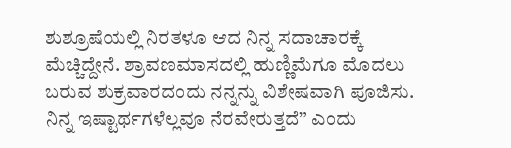ಶುಶ್ರೂಷೆಯಲ್ಲಿ ನಿರತಳೂ ಆದ ನಿನ್ನ ಸದಾಚಾರಕ್ಕೆ ಮೆಚ್ಚಿದ್ದೇನೆ. ಶ್ರಾವಣಮಾಸದಲ್ಲಿ ಹುಣ್ಣಿಮೆಗೂ ಮೊದಲು ಬರುವ ಶುಕ್ರವಾರದಂದು ನನ್ನನ್ನು ವಿಶೇಷವಾಗಿ ಪೂಜಿಸು. ನಿನ್ನ ಇಷ್ಟಾರ್ಥಗಳೆಲ್ಲವೂ ನೆರವೇರುತ್ತದೆ” ಎಂದು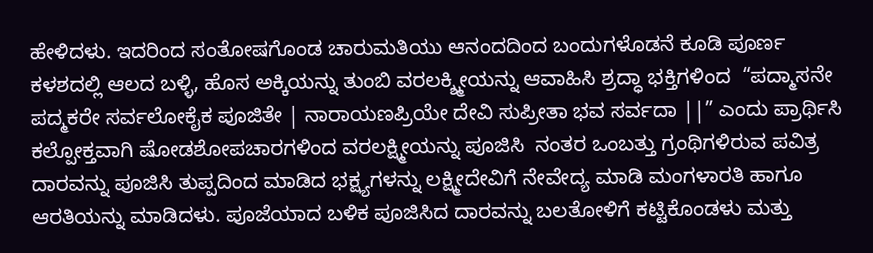ಹೇಳಿದಳು. ಇದರಿಂದ ಸಂತೋಷಗೊಂಡ ಚಾರುಮತಿಯು ಆನಂದದಿಂದ ಬಂದುಗಳೊಡನೆ ಕೂಡಿ ಪೂರ್ಣ ಕಳಶದಲ್ಲಿ ಆಲದ ಬಳ್ಳಿ, ಹೊಸ ಅಕ್ಕಿಯನ್ನು ತುಂಬಿ ವರಲಕ್ಶ್ಮೀಯನ್ನು ಆವಾಹಿಸಿ ಶ್ರದ್ಧಾ ಭಕ್ತಿಗಳಿಂದ  “ಪದ್ಮಾಸನೇ ಪದ್ಮಕರೇ ಸರ್ವಲೋಕೈಕ ಪೂಜಿತೇ | ನಾರಾಯಣಪ್ರಿಯೇ ದೇವಿ ಸುಪ್ರೀತಾ ಭವ ಸರ್ವದಾ ||” ಎಂದು ಪ್ರಾರ್ಥಿಸಿ ಕಲ್ಪೋಕ್ತವಾಗಿ ಷೋಡಶೋಪಚಾರಗಳಿಂದ ವರಲಕ್ಷ್ಮೀಯನ್ನು ಪೂಜಿಸಿ  ನಂತರ ಒಂಬತ್ತು ಗ್ರಂಥಿಗಳಿರುವ ಪವಿತ್ರ ದಾರವನ್ನು ಪೂಜಿಸಿ ತುಪ್ಪದಿಂದ ಮಾಡಿದ ಭಕ್ಷ್ಯಗಳನ್ನು ಲಕ್ಷ್ಮೀದೇವಿಗೆ ನೇವೇದ್ಯ ಮಾಡಿ ಮಂಗಳಾರತಿ ಹಾಗೂ ಆರತಿಯನ್ನು ಮಾಡಿದಳು. ಪೂಜೆಯಾದ ಬಳಿಕ ಪೂಜಿಸಿದ ದಾರವನ್ನು ಬಲತೋಳಿಗೆ ಕಟ್ಟಿಕೊಂಡಳು ಮತ್ತು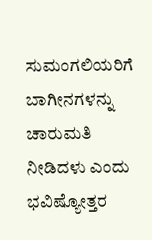ಸುಮಂಗಲಿಯರಿಗೆ ಬಾಗೀನಗಳನ್ನು ಚಾರುಮತಿ ನೀಡಿದಳು ಎಂದು ಭವಿಷ್ಯೋತ್ತರ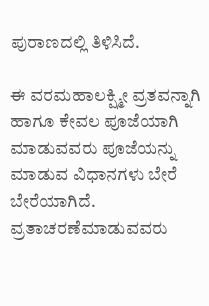ಪುರಾಣದಲ್ಲಿ ತಿಳಿಸಿದೆ.

ಈ ವರಮಹಾಲಕ್ಷ್ಮೀ ವ್ರತವನ್ನಾಗಿ ಹಾಗೂ ಕೇವಲ ಪೂಜೆಯಾಗಿ ಮಾಡುವವರು ಪೂಜೆಯನ್ನು ಮಾಡುವ ವಿಧಾನಗಳು ಬೇರೆ ಬೇರೆಯಾಗಿದೆ. ವ್ರತಾಚರಣೆಮಾಡುವವರು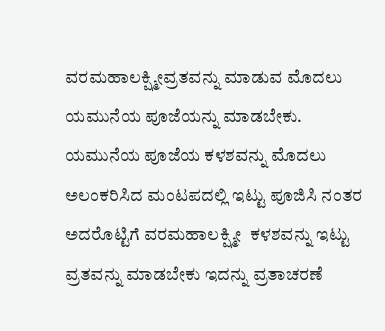ವರಮಹಾಲಕ್ಷ್ಮೀವ್ರತವನ್ನು ಮಾಡುವ ಮೊದಲು ಯಮುನೆಯ ಪೂಜೆಯನ್ನು ಮಾಡಬೇಕು. ಯಮುನೆಯ ಪೂಜೆಯ ಕಳಶವನ್ನು ಮೊದಲು ಅಲಂಕರಿಸಿದ ಮಂಟಪದಲ್ಲಿ ಇಟ್ಟು ಪೂಜಿಸಿ ನಂತರ ಅದರೊಟ್ಟಿಗೆ ವರಮಹಾಲಕ್ಷ್ಮೀ  ಕಳಶವನ್ನು ಇಟ್ಟು ವ್ರತವನ್ನು ಮಾಡಬೇಕು ಇದನ್ನು ವ್ರತಾಚರಣೆ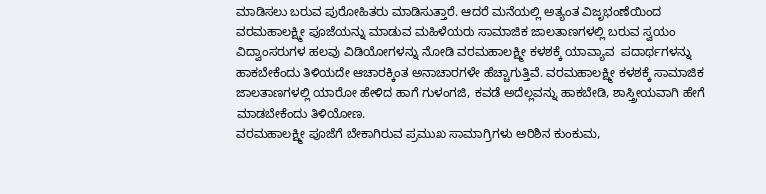ಮಾಡಿಸಲು ಬರುವ ಪುರೋಹಿತರು ಮಾಡಿಸುತ್ತಾರೆ. ಆದರೆ ಮನೆಯಲ್ಲಿ ಅತ್ಯಂತ ವಿಜೃಭಂಣೆಯಿಂದ  ವರಮಹಾಲಕ್ಷ್ಮೀ ಪೂಜೆಯನ್ನು ಮಾಡುವ ಮಹಿಳೆಯರು ಸಾಮಾಜಿಕ ಜಾಲತಾಣಗಳಲ್ಲಿ ಬರುವ ಸ್ವಯಂ ವಿದ್ವಾಂಸರುಗಳ ಹಲವು ವಿಡಿಯೋಗಳನ್ನು ನೋಡಿ ವರಮಹಾಲಕ್ಷ್ಮೀ ಕಳಶಕ್ಕೆ ಯಾವ್ಯಾವ  ಪದಾರ್ಥಗಳನ್ನು ಹಾಕಬೇಕೆಂದು ತಿಳಿಯದೇ ಆಚಾರಕ್ಕಿಂತ ಅನಾಚಾರಗಳೇ ಹೆಚ್ಚಾಗುತ್ತಿವೆ. ವರಮಹಾಲಕ್ಷ್ಮೀ ಕಳಶಕ್ಕೆ ಸಾಮಾಜಿಕ ಜಾಲತಾಣಗಳಲ್ಲಿ ಯಾರೋ ಹೇಳಿದ ಹಾಗೆ ಗುಳಂಗಜಿ, ಕವಡೆ ಅದೆಲ್ಲವನ್ನು ಹಾಕಬೇಡಿ, ಶಾಸ್ತ್ರೀಯವಾಗಿ ಹೇಗೆ ಮಾಡಬೇಕೆಂದು ತಿಳಿಯೋಣ.
ವರಮಹಾಲಕ್ಷ್ಮೀ ಪೂಜೆಗೆ ಬೇಕಾಗಿರುವ ಪ್ರಮುಖ ಸಾಮಾಗ್ರಿಗಳು ಅರಿಶಿನ ಕುಂಕುಮ,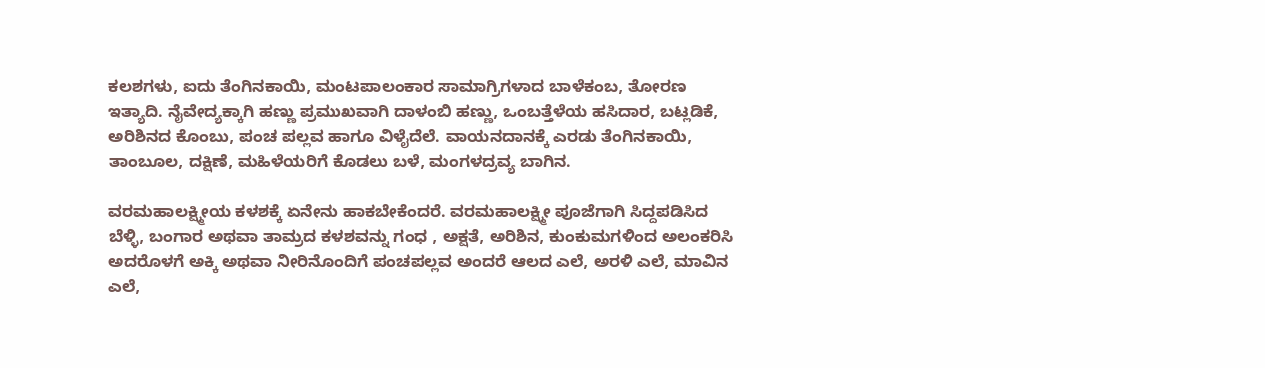ಕಲಶಗಳು, ಐದು ತೆಂಗಿನಕಾಯಿ, ಮಂಟಪಾಲಂಕಾರ ಸಾಮಾಗ್ರಿಗಳಾದ ಬಾಳೆಕಂಬ, ತೋರಣ ಇತ್ಯಾದಿ. ನೈವೇದ್ಯಕ್ಕಾಗಿ ಹಣ್ಣು ಪ್ರಮುಖವಾಗಿ ದಾಳಂಬಿ ಹಣ್ಣು, ಒಂಬತ್ತೆಳೆಯ ಹಸಿದಾರ, ಬಟ್ಲಡಿಕೆ, ಅರಿಶಿನದ ಕೊಂಬು, ಪಂಚ ಪಲ್ಲವ ಹಾಗೂ ವಿಳೈದೆಲೆ. ವಾಯನದಾನಕ್ಕೆ ಎರಡು ತೆಂಗಿನಕಾಯಿ, ತಾಂಬೂಲ, ದಕ್ಷಿಣೆ, ಮಹಿಳೆಯರಿಗೆ ಕೊಡಲು ಬಳೆ, ಮಂಗಳದ್ರವ್ಯ ಬಾಗಿನ.

ವರಮಹಾಲಕ್ಷ್ಮೀಯ ಕಳಶಕ್ಕೆ ಏನೇನು ಹಾಕಬೇಕೆಂದರೆ. ವರಮಹಾಲಕ್ಷ್ಮೀ ಪೂಜೆಗಾಗಿ ಸಿದ್ದಪಡಿಸಿದ ಬೆಳ್ಳಿ, ಬಂಗಾರ ಅಥವಾ ತಾಮ್ರದ ಕಳಶವನ್ನು ಗಂಧ , ಅಕ್ಷತೆ, ಅರಿಶಿನ, ಕುಂಕುಮಗಳಿಂದ ಅಲಂಕರಿಸಿ ಅದರೊಳಗೆ ಅಕ್ಕಿ ಅಥವಾ ನೀರಿನೊಂದಿಗೆ ಪಂಚಪಲ್ಲವ ಅಂದರೆ ಆಲದ ಎಲೆ, ಅರಳಿ ಎಲೆ, ಮಾವಿನ ಎಲೆ,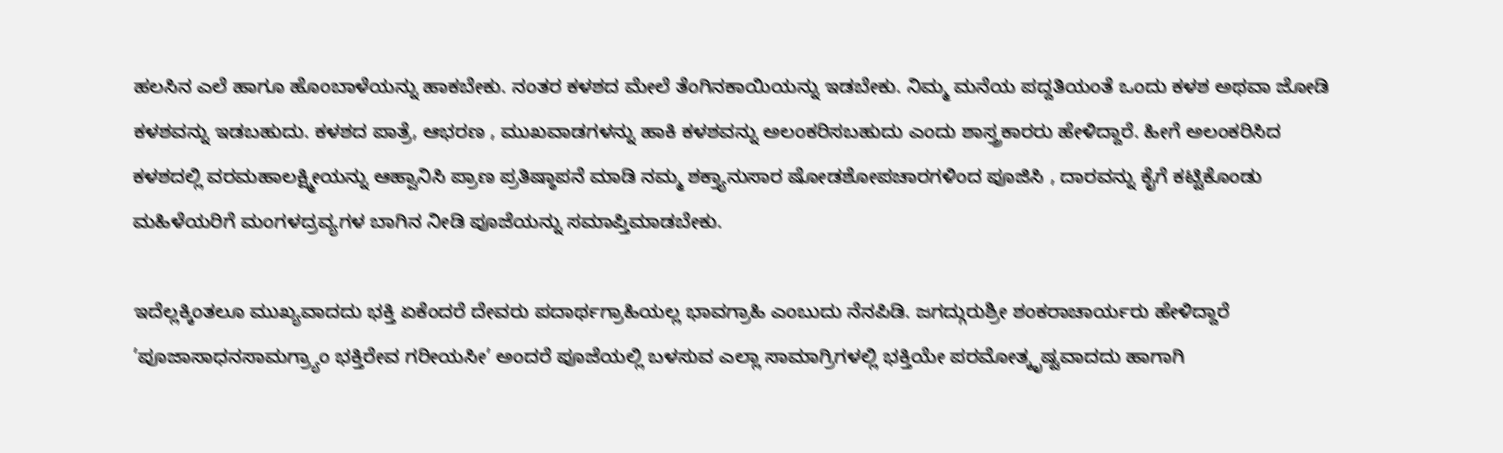ಹಲಸಿನ ಎಲೆ ಹಾಗೂ ಹೊಂಬಾಳೆಯನ್ನು ಹಾಕಬೇಕು. ನಂತರ ಕಳಶದ ಮೇಲೆ ತೆಂಗಿನಕಾಯಿಯನ್ನು ಇಡಬೇಕು. ನಿಮ್ಮ ಮನೆಯ ಪದ್ದತಿಯಂತೆ ಒಂದು ಕಳಶ ಅಥವಾ ಜೋಡಿ ಕಳಶವನ್ನು ಇಡಬಹುದು. ಕಳಶದ ಪಾತ್ರೆ, ಆಭರಣ , ಮುಖವಾಡಗಳನ್ನು ಹಾಕಿ ಕಳಶವನ್ನು ಅಲಂಕರಿಸಬಹುದು ಎಂದು ಶಾಸ್ತ್ರಕಾರರು ಹೇಳಿದ್ದಾರೆ. ಹೀಗೆ ಅಲಂಕರಿಸಿದ ಕಳಶದಲ್ಲಿ ವರಮಹಾಲಕ್ಷ್ಮೀಯನ್ನು ಆಹ್ವಾನಿಸಿ ಪ್ರಾಣ ಪ್ರತಿಷ್ಠಾಪನೆ ಮಾಡಿ ನಮ್ಮ ಶಕ್ತ್ಯಾನುಸಾರ ಷೋಡಶೋಪಚಾರಗಳಿಂದ ಪೂಜಿಸಿ , ದಾರವನ್ನು ಕೈಗೆ ಕಟ್ಟಿಕೊಂಡು ಮಹಿಳೆಯರಿಗೆ ಮಂಗಳದ್ರವ್ಯಗಳ ಬಾಗಿನ ನೀಡಿ ಪೂಜೆಯನ್ನು ಸಮಾಪ್ತಿಮಾಡಬೇಕು.

ಇದೆಲ್ಲಕ್ಕಿಂತಲೂ ಮುಖ್ಯವಾದದು ಭಕ್ತಿ ಏಕೆಂದರೆ ದೇವರು ಪದಾರ್ಥಗ್ರಾಹಿಯಲ್ಲ ಭಾವಗ್ರಾಹಿ ಎಂಬುದು ನೆನಪಿಡಿ. ಜಗದ್ಗುರುಶ್ರೀ ಶಂಕರಾಚಾರ್ಯರು ಹೇಳಿದ್ದಾರೆ ’ಪೂಜಾಸಾಧನಸಾಮಗ್ರ್ಯಾಂ ಭಕ್ತಿರೇವ ಗರೀಯಸೀ’ ಅಂದರೆ ಪೂಜೆಯಲ್ಲಿ ಬಳಸುವ ಎಲ್ಲಾ ಸಾಮಾಗ್ರಿಗಳಲ್ಲಿ ಭಕ್ತಿಯೇ ಪರಮೋತ್ಕೃಷ್ಟವಾದದು ಹಾಗಾಗಿ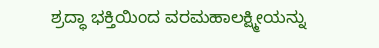ಶ್ರದ್ಧಾ ಭಕ್ತಿಯಿಂದ ವರಮಹಾಲಕ್ಷ್ಮೀಯನ್ನು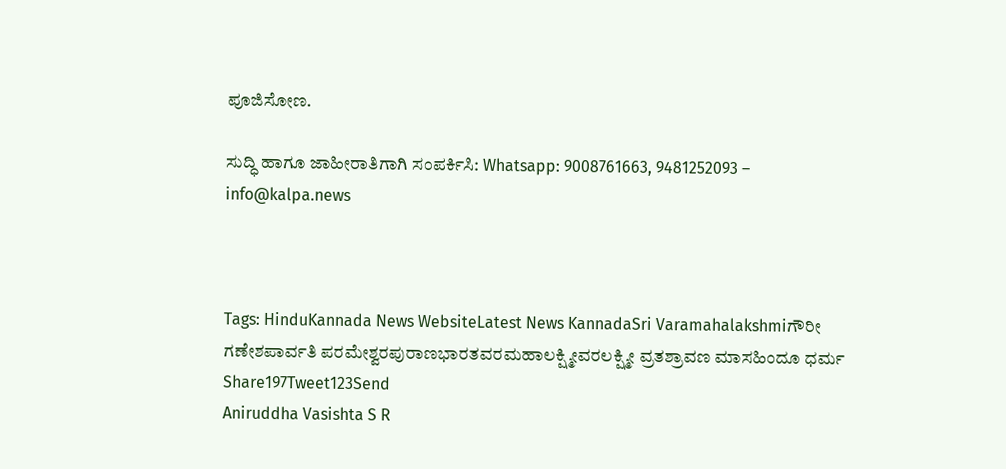ಪೂಜಿಸೋಣ.

ಸುದ್ಧಿ ಹಾಗೂ ಜಾಹೀರಾತಿಗಾಗಿ ಸಂಪರ್ಕಿಸಿ: Whatsapp: 9008761663, 9481252093 – info@kalpa.news



Tags: HinduKannada News WebsiteLatest News KannadaSri Varamahalakshmiಗೌರೀ ಗಣೇಶಪಾರ್ವತಿ ಪರಮೇಶ್ವರಪುರಾಣಭಾರತವರಮಹಾಲಕ್ಷ್ಮೀವರಲಕ್ಷ್ಮೀ ವ್ರತಶ್ರಾವಣ ಮಾಸಹಿಂದೂ ಧರ್ಮ
Share197Tweet123Send
Aniruddha Vasishta S R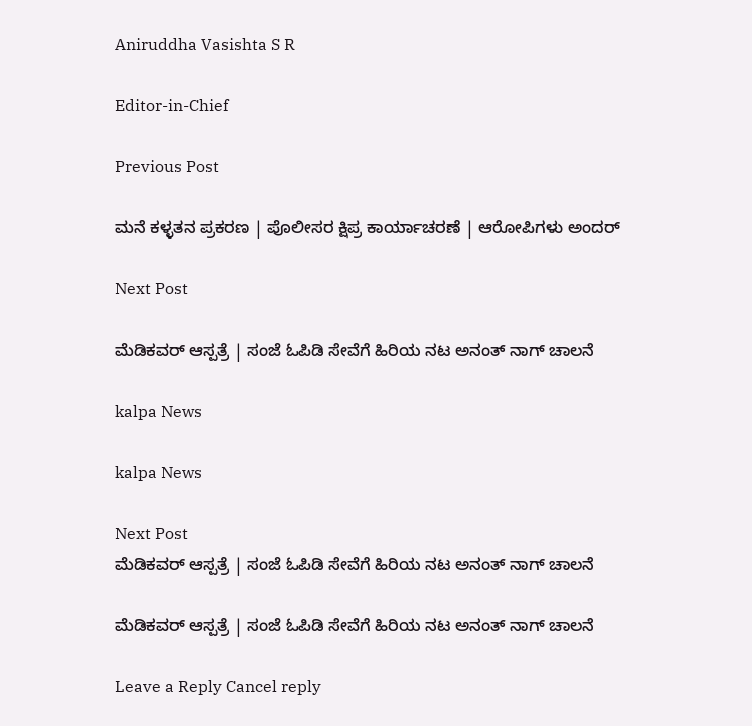Aniruddha Vasishta S R

Editor-in-Chief

Previous Post

ಮನೆ ಕಳ್ಳತನ ಪ್ರಕರಣ | ಪೊಲೀಸರ ಕ್ಷಿಪ್ರ ಕಾರ್ಯಾಚರಣೆ | ಆರೋಪಿಗಳು ಅಂದರ್

Next Post

ಮೆಡಿಕವರ್ ಆಸ್ಪತ್ರೆ | ಸಂಜೆ ಓಪಿಡಿ ಸೇವೆಗೆ ಹಿರಿಯ ನಟ ಅನಂತ್ ನಾಗ್ ಚಾಲನೆ

kalpa News

kalpa News

Next Post
ಮೆಡಿಕವರ್ ಆಸ್ಪತ್ರೆ | ಸಂಜೆ ಓಪಿಡಿ ಸೇವೆಗೆ ಹಿರಿಯ ನಟ ಅನಂತ್ ನಾಗ್ ಚಾಲನೆ

ಮೆಡಿಕವರ್ ಆಸ್ಪತ್ರೆ | ಸಂಜೆ ಓಪಿಡಿ ಸೇವೆಗೆ ಹಿರಿಯ ನಟ ಅನಂತ್ ನಾಗ್ ಚಾಲನೆ

Leave a Reply Cancel reply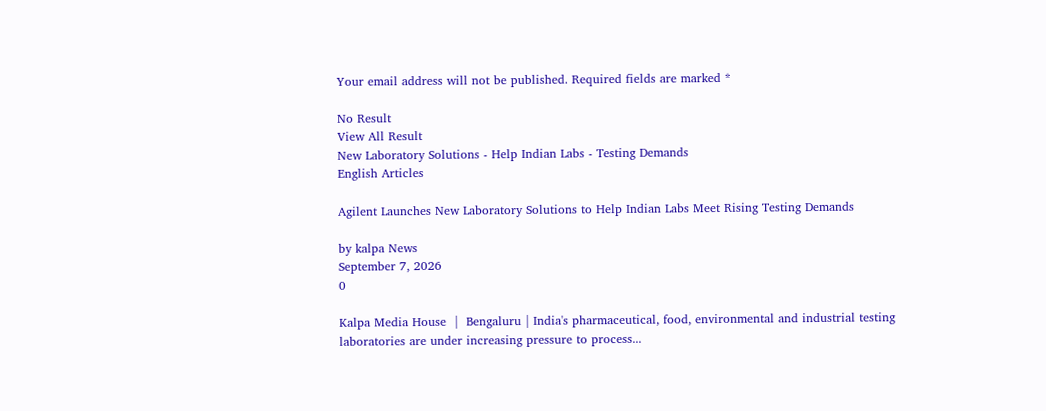Your email address will not be published. Required fields are marked *

No Result
View All Result
New Laboratory Solutions - Help Indian Labs - Testing Demands
English Articles

Agilent Launches New Laboratory Solutions to Help Indian Labs Meet Rising Testing Demands

by kalpa News
September 7, 2026
0

Kalpa Media House  |  Bengaluru | India's pharmaceutical, food, environmental and industrial testing laboratories are under increasing pressure to process...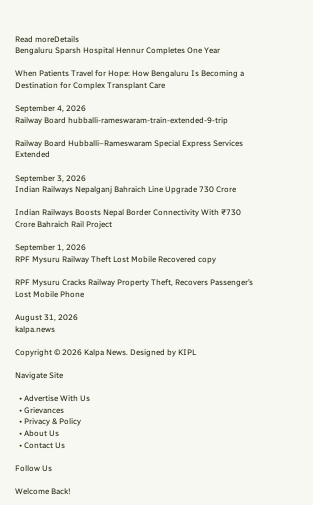Read moreDetails
Bengaluru Sparsh Hospital Hennur Completes One Year

When Patients Travel for Hope: How Bengaluru Is Becoming a Destination for Complex Transplant Care

September 4, 2026
Railway Board hubballi-rameswaram-train-extended-9-trip

Railway Board Hubballi–Rameswaram Special Express Services Extended

September 3, 2026
Indian Railways Nepalganj Bahraich Line Upgrade 730 Crore

Indian Railways Boosts Nepal Border Connectivity With ₹730 Crore Bahraich Rail Project

September 1, 2026
RPF Mysuru Railway Theft Lost Mobile Recovered copy

RPF Mysuru Cracks Railway Property Theft, Recovers Passenger’s Lost Mobile Phone

August 31, 2026
kalpa.news

Copyright © 2026 Kalpa News. Designed by KIPL

Navigate Site

  • Advertise With Us
  • Grievances
  • Privacy & Policy
  • About Us
  • Contact Us

Follow Us

Welcome Back!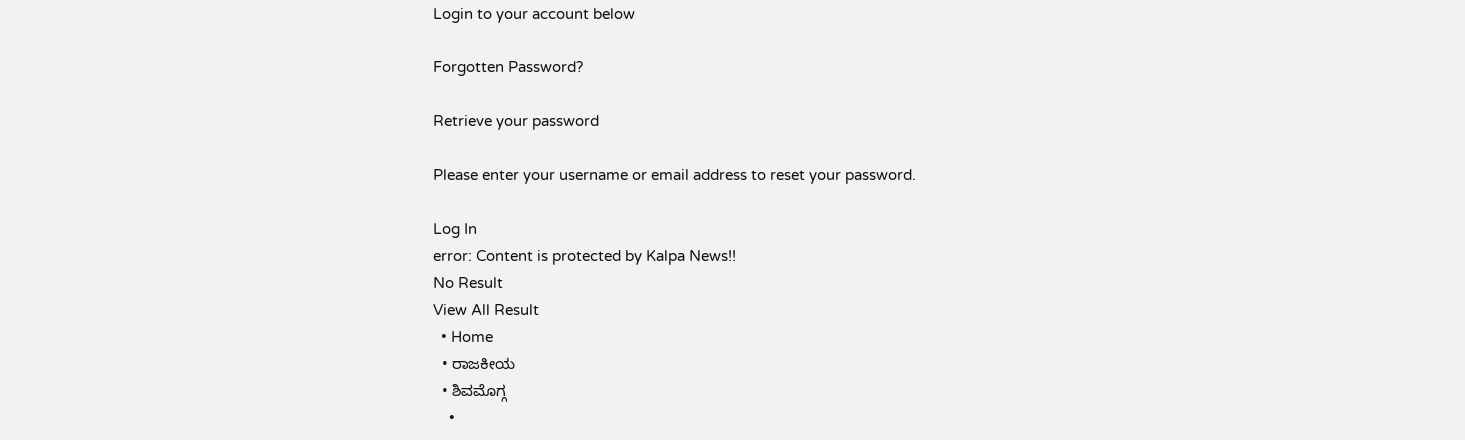Login to your account below

Forgotten Password?

Retrieve your password

Please enter your username or email address to reset your password.

Log In
error: Content is protected by Kalpa News!!
No Result
View All Result
  • Home
  • ರಾಜಕೀಯ
  • ಶಿವಮೊಗ್ಗ
    •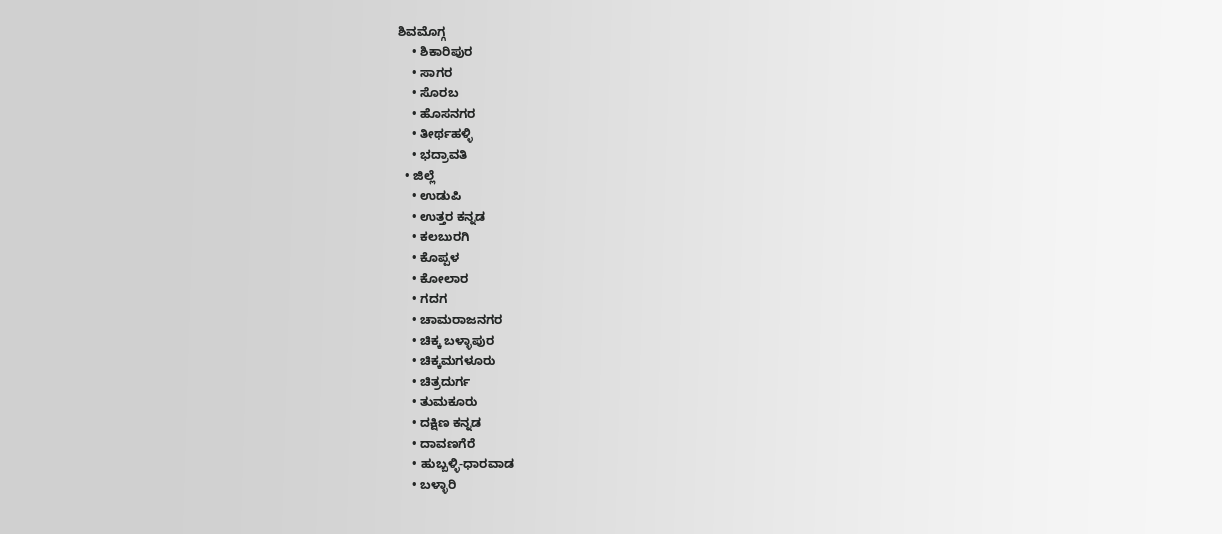ಶಿವಮೊಗ್ಗ
    • ಶಿಕಾರಿಪುರ
    • ಸಾಗರ
    • ಸೊರಬ
    • ಹೊಸನಗರ
    • ತೀರ್ಥಹಳ್ಳಿ
    • ಭದ್ರಾವತಿ
  • ಜಿಲ್ಲೆ
    • ಉಡುಪಿ
    • ಉತ್ತರ ಕನ್ನಡ
    • ಕಲಬುರಗಿ
    • ಕೊಪ್ಪಳ
    • ಕೋಲಾರ
    • ಗದಗ
    • ಚಾಮರಾಜನಗರ
    • ಚಿಕ್ಕ ಬಳ್ಳಾಪುರ
    • ಚಿಕ್ಕಮಗಳೂರು
    • ಚಿತ್ರದುರ್ಗ
    • ತುಮಕೂರು
    • ದಕ್ಷಿಣ ಕನ್ನಡ
    • ದಾವಣಗೆರೆ
    • ಹುಬ್ಬಳ್ಳಿ-ಧಾರವಾಡ
    • ಬಳ್ಳಾರಿ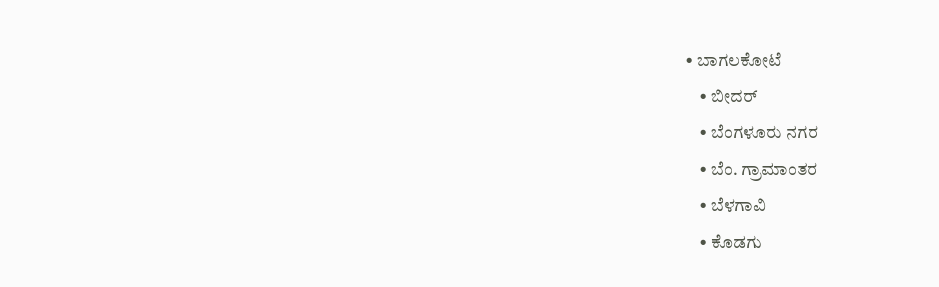• ಬಾಗಲಕೋಟೆ
    • ಬೀದರ್
    • ಬೆಂಗಳೂರು ನಗರ
    • ಬೆಂ. ಗ್ರಾಮಾಂತರ
    • ಬೆಳಗಾವಿ
    • ಕೊಡಗು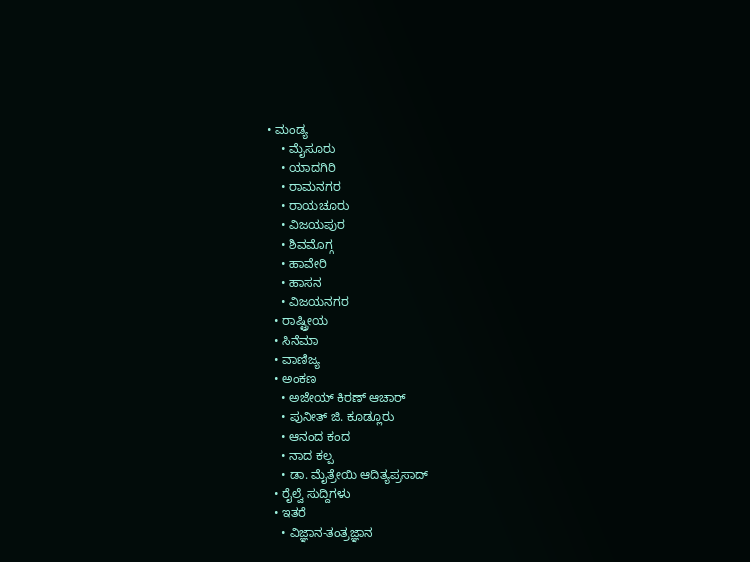• ಮಂಡ್ಯ
    • ಮೈಸೂರು
    • ಯಾದಗಿರಿ
    • ರಾಮನಗರ
    • ರಾಯಚೂರು
    • ವಿಜಯಪುರ
    • ಶಿವಮೊಗ್ಗ
    • ಹಾವೇರಿ
    • ಹಾಸನ
    • ವಿಜಯನಗರ
  • ರಾಷ್ಟ್ರೀಯ
  • ಸಿನೆಮಾ
  • ವಾಣಿಜ್ಯ
  • ಅಂಕಣ
    • ಅಜೇಯ್ ಕಿರಣ್ ಆಚಾರ್
    • ಪುನೀತ್ ಜಿ. ಕೂಡ್ಲೂರು
    • ಆನಂದ ಕಂದ
    • ನಾದ ಕಲ್ಪ
    • ಡಾ. ಮೈತ್ರೇಯಿ ಆದಿತ್ಯಪ್ರಸಾದ್
  • ರೈಲ್ವೆ ಸುದ್ದಿಗಳು
  • ಇತರೆ
    • ವಿಜ್ಞಾನ-ತಂತ್ರಜ್ಞಾನ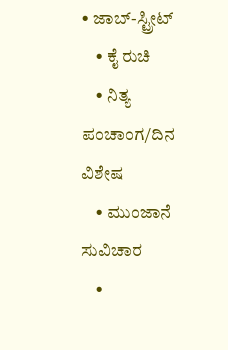• ಜಾಬ್-ಸ್ಟ್ರೀಟ್
    • ಕೈ ರುಚಿ
    • ನಿತ್ಯ ಪಂಚಾಂಗ/ದಿನ ವಿಶೇಷ
    • ಮುಂಜಾನೆ ಸುವಿಚಾರ
    •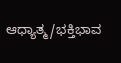ಆಧ್ಯಾತ್ಮ/ಭಕ್ತಿಭಾವ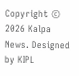Copyright © 2026 Kalpa News. Designed by KIPL